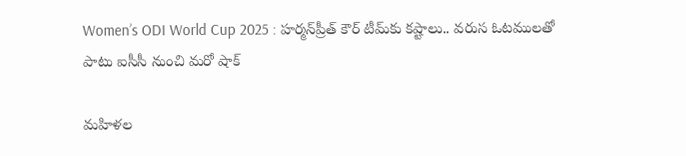Women’s ODI World Cup 2025 : హర్మన్‌ప్రీత్ కౌర్ టీమ్‌కు కష్టాలు.. వరుస ఓటములతో పాటు ఐసీసీ నుంచి మరో షాక్

మహిళల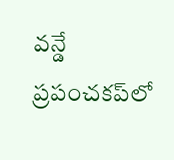వన్డే ప్రపంచకప్‌లో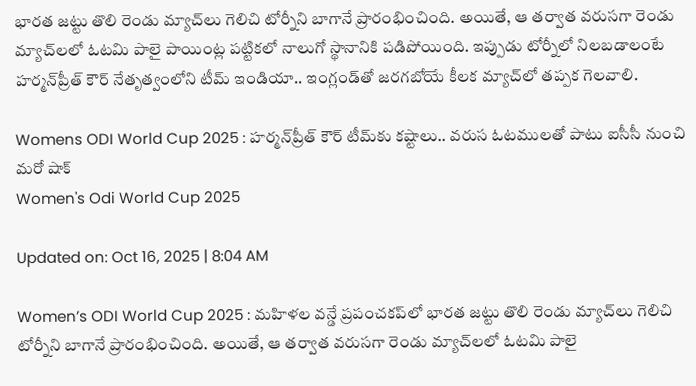భారత జట్టు తొలి రెండు మ్యాచ్‌లు గెలిచి టోర్నీని బాగానే ప్రారంభించింది. అయితే, ఆ తర్వాత వరుసగా రెండు మ్యాచ్‌లలో ఓటమి పాలై పాయింట్ల పట్టికలో నాలుగో స్థానానికి పడిపోయింది. ఇప్పుడు టోర్నీలో నిలబడాలంటే హర్మన్‌ప్రీత్ కౌర్ నేతృత్వంలోని టీమ్ ఇండియా.. ఇంగ్లండ్‌తో జరగబోయే కీలక మ్యాచ్‌లో తప్పక గెలవాలి.

Womens ODI World Cup 2025 : హర్మన్‌ప్రీత్ కౌర్ టీమ్‌కు కష్టాలు.. వరుస ఓటములతో పాటు ఐసీసీ నుంచి మరో షాక్
Women's Odi World Cup 2025

Updated on: Oct 16, 2025 | 8:04 AM

Women’s ODI World Cup 2025 : మహిళల వన్డే ప్రపంచకప్‌లో భారత జట్టు తొలి రెండు మ్యాచ్‌లు గెలిచి టోర్నీని బాగానే ప్రారంభించింది. అయితే, ఆ తర్వాత వరుసగా రెండు మ్యాచ్‌లలో ఓటమి పాలై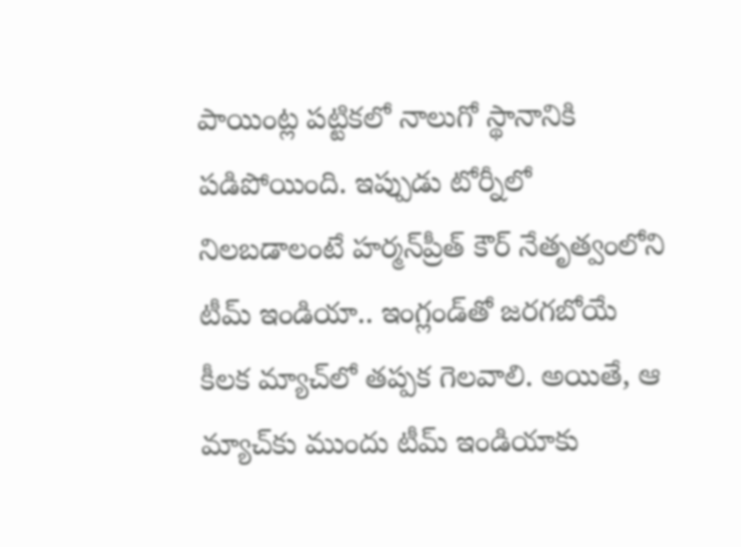పాయింట్ల పట్టికలో నాలుగో స్థానానికి పడిపోయింది. ఇప్పుడు టోర్నీలో నిలబడాలంటే హర్మన్‌ప్రీత్ కౌర్ నేతృత్వంలోని టీమ్ ఇండియా.. ఇంగ్లండ్‌తో జరగబోయే కీలక మ్యాచ్‌లో తప్పక గెలవాలి. అయితే, ఆ మ్యాచ్‌కు ముందు టీమ్ ఇండియాకు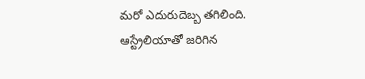మరో ఎదురుదెబ్బ తగిలింది. ఆస్ట్రేలియాతో జరిగిన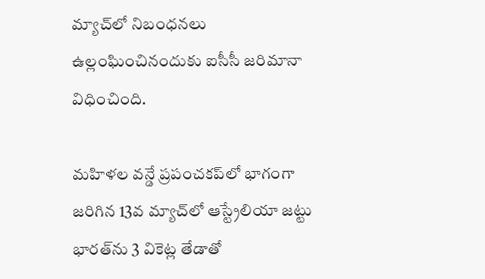మ్యాచ్‌లో నిబంధనలు ఉల్లంఘించినందుకు ఐసీసీ జరిమానా విధించింది.

మహిళల వన్డే ప్రపంచకప్‌లో భాగంగా జరిగిన 13వ మ్యాచ్‌లో ఆస్ట్రేలియా జట్టు భారత్‌ను 3 వికెట్ల తేడాతో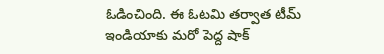ఓడించింది. ఈ ఓటమి తర్వాత టీమ్ ఇండియాకు మరో పెద్ద షాక్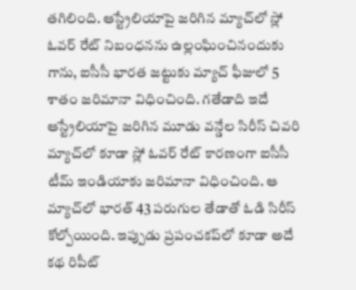తగిలింది. ఆస్ట్రేలియాపై జరిగిన మ్యాచ్‌లో స్లో ఓవర్ రేట్ నిబంధనను ఉల్లంఘించినందుకు గాను, ఐసీసీ భారత జట్టుకు మ్యాచ్ ఫీజులో 5 శాతం జరిమానా విధించింది. గతేడాది ఇదే ఆస్ట్రేలియాపై జరిగిన మూడు వన్డేల సిరీస్ చివరి మ్యాచ్‌లో కూడా స్లో ఓవర్ రేట్ కారణంగా ఐసీసీ టీమ్ ఇండియాకు జరిమానా విధించింది. ఆ మ్యాచ్‌లో భారత్ 43 పరుగుల తేడాతో ఓడి సిరీస్ కోల్పోయింది. ఇప్పుడు ప్రపంచకప్‌లో కూడా అదే కథ రిపీట్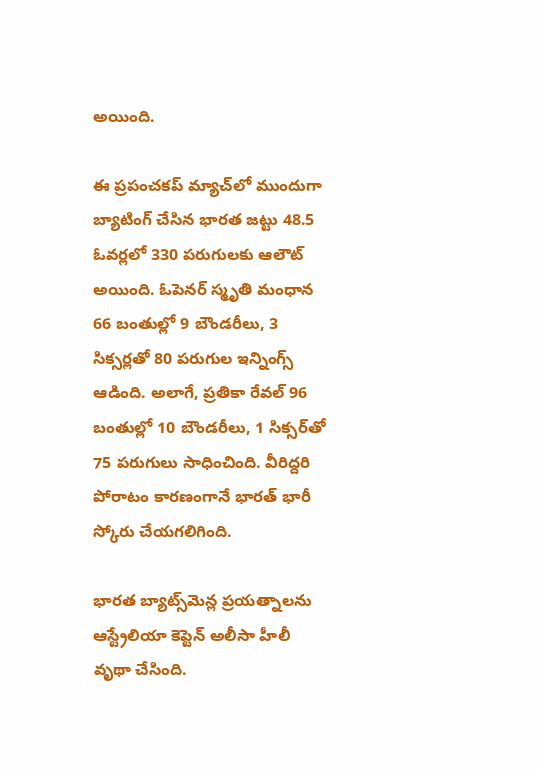అయింది.

ఈ ప్రపంచకప్ మ్యాచ్‌లో ముందుగా బ్యాటింగ్ చేసిన భారత జట్టు 48.5 ఓవర్లలో 330 పరుగులకు ఆలౌట్ అయింది. ఓపెనర్ స్మృతి మంధాన 66 బంతుల్లో 9 బౌండరీలు, 3 సిక్సర్లతో 80 పరుగుల ఇన్నింగ్స్ ఆడింది. అలాగే, ప్రతికా రేవల్ 96 బంతుల్లో 10 బౌండరీలు, 1 సిక్సర్‌తో 75 పరుగులు సాధించింది. వీరిద్దరి పోరాటం కారణంగానే భారత్ భారీ స్కోరు చేయగలిగింది.

భారత బ్యాట్స్‌మెన్ల ప్రయత్నాలను ఆస్ట్రేలియా కెప్టెన్ అలీసా హీలీ వృథా చేసింది.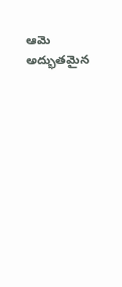ఆమె అద్భుతమైన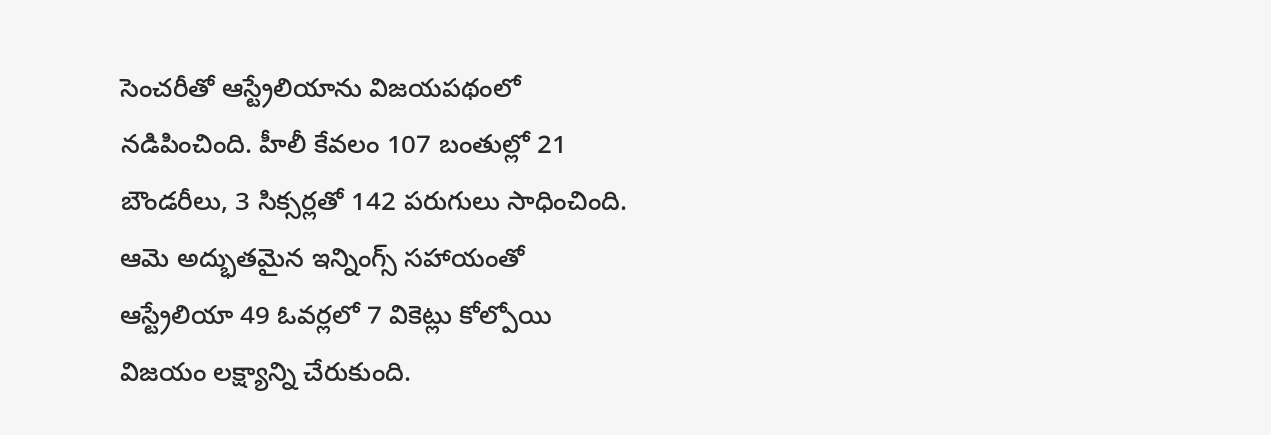సెంచరీతో ఆస్ట్రేలియాను విజయపథంలో నడిపించింది. హీలీ కేవలం 107 బంతుల్లో 21 బౌండరీలు, 3 సిక్సర్లతో 142 పరుగులు సాధించింది. ఆమె అద్భుతమైన ఇన్నింగ్స్ సహాయంతో ఆస్ట్రేలియా 49 ఓవర్లలో 7 వికెట్లు కోల్పోయి విజయం లక్ష్యాన్ని చేరుకుంది.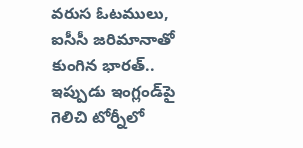వరుస ఓటములు, ఐసీసీ జరిమానాతో కుంగిన భారత్.. ఇప్పుడు ఇంగ్లండ్‌పై గెలిచి టోర్నీలో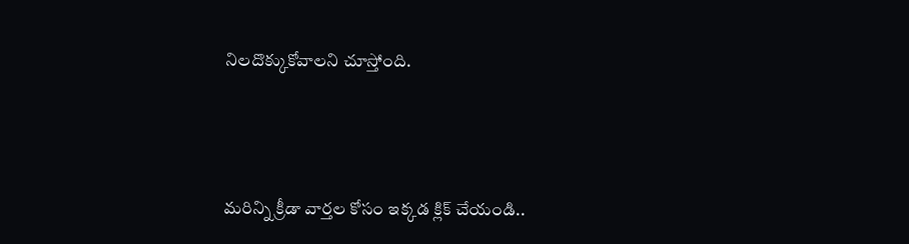నిలదొక్కుకోవాలని చూస్తోంది.



మరిన్ని క్రీడా వార్తల కోసం ఇక్కడ క్లిక్ చేయండి..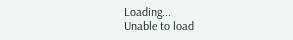Loading...
Unable to load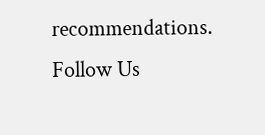recommendations.
Follow Us